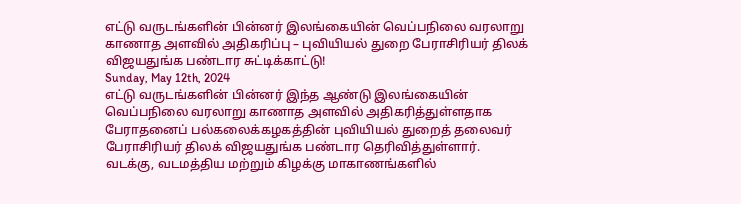எட்டு வருடங்களின் பின்னர் இலங்கையின் வெப்பநிலை வரலாறு காணாத அளவில் அதிகரிப்பு – புவியியல் துறை பேராசிரியர் திலக் விஜயதுங்க பண்டார சுட்டிக்காட்டு!
Sunday, May 12th, 2024
எட்டு வருடங்களின் பின்னர் இந்த ஆண்டு இலங்கையின் வெப்பநிலை வரலாறு காணாத அளவில் அதிகரித்துள்ளதாக பேராதனைப் பல்கலைக்கழகத்தின் புவியியல் துறைத் தலைவர் பேராசிரியர் திலக் விஜயதுங்க பண்டார தெரிவித்துள்ளார்.
வடக்கு, வடமத்திய மற்றும் கிழக்கு மாகாணங்களில்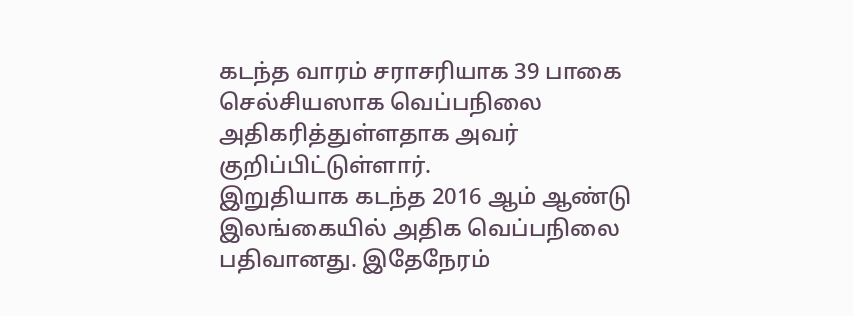கடந்த வாரம் சராசரியாக 39 பாகை செல்சியஸாக வெப்பநிலை அதிகரித்துள்ளதாக அவர் குறிப்பிட்டுள்ளார்.
இறுதியாக கடந்த 2016 ஆம் ஆண்டு இலங்கையில் அதிக வெப்பநிலை பதிவானது. இதேநேரம்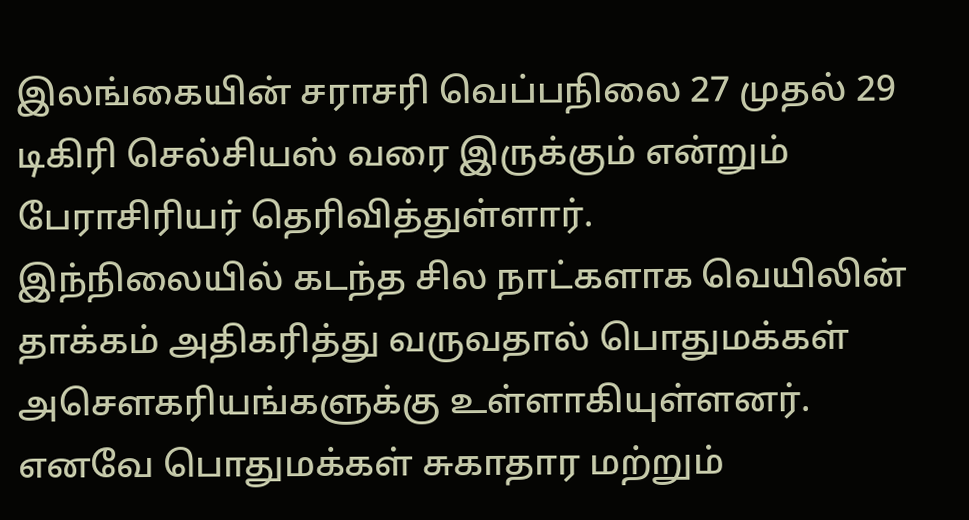இலங்கையின் சராசரி வெப்பநிலை 27 முதல் 29 டிகிரி செல்சியஸ் வரை இருக்கும் என்றும் பேராசிரியர் தெரிவித்துள்ளார்.
இந்நிலையில் கடந்த சில நாட்களாக வெயிலின் தாக்கம் அதிகரித்து வருவதால் பொதுமக்கள் அசௌகரியங்களுக்கு உள்ளாகியுள்ளனர்.
எனவே பொதுமக்கள் சுகாதார மற்றும்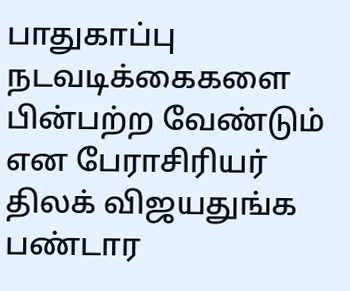பாதுகாப்பு நடவடிக்கைகளை பின்பற்ற வேண்டும் என பேராசிரியர் திலக் விஜயதுங்க பண்டார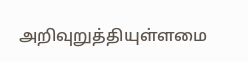அறிவுறுத்தியுள்ளமை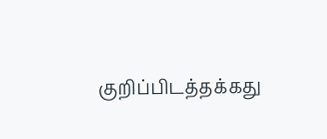குறிப்பிடத்தக்கது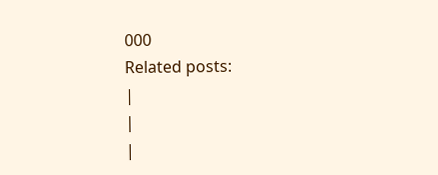000
Related posts:
|
|
|